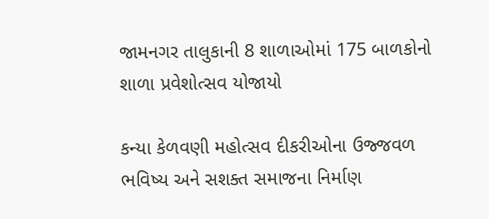જામનગર તાલુકાની 8 શાળાઓમાં 175 બાળકોનો શાળા પ્રવેશોત્સવ યોજાયો

કન્યા કેળવણી મહોત્સવ દીકરીઓના ઉજ્જવળ ભવિષ્ય અને સશક્ત સમાજના નિર્માણ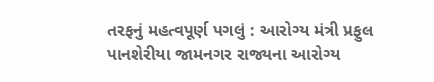તરફનું મહત્વપૂર્ણ પગલું : આરોગ્ય મંત્રી પ્રફુલ પાનશેરીયા જામનગર રાજ્યના આરોગ્ય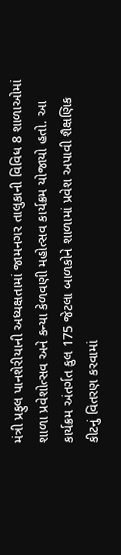મંત્રી પ્રફુલ પાનશેરીયાની અધ્યક્ષતામાં જામનગર તાલુકાની વિવિધ 8 શાળાઓમાં શાળા પ્રવેશોત્સવ અને કન્યા કેળવણી મહોત્સવ કાર્યક્રમ યોજાયો હતો. આ કાર્યક્રમ અંતર્ગત કુલ 175 જેટલા બાળકોને શાળામાં પ્રવેશ અપાવી શૈક્ષણિક કીટનું વિતરણ કરવામાં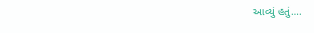આવ્યું હતું….